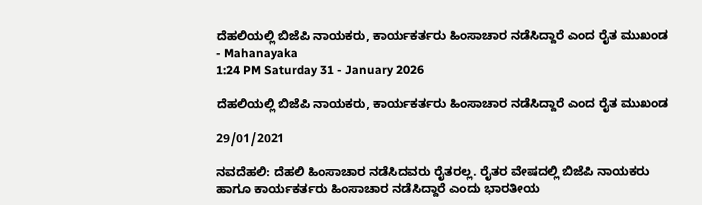ದೆಹಲಿಯಲ್ಲಿ ಬಿಜೆಪಿ ನಾಯಕರು, ಕಾರ್ಯಕರ್ತರು ಹಿಂಸಾಚಾರ ನಡೆಸಿದ್ದಾರೆ ಎಂದ ರೈತ ಮುಖಂಡ - Mahanayaka
1:24 PM Saturday 31 - January 2026

ದೆಹಲಿಯಲ್ಲಿ ಬಿಜೆಪಿ ನಾಯಕರು, ಕಾರ್ಯಕರ್ತರು ಹಿಂಸಾಚಾರ ನಡೆಸಿದ್ದಾರೆ ಎಂದ ರೈತ ಮುಖಂಡ

29/01/2021

ನವದೆಹಲಿ: ದೆಹಲಿ ಹಿಂಸಾಚಾರ ನಡೆಸಿದವರು ರೈತರಲ್ಲ. ರೈತರ ವೇಷದಲ್ಲಿ ಬಿಜೆಪಿ ನಾಯಕರು ಹಾಗೂ ಕಾರ್ಯಕರ್ತರು ಹಿಂಸಾಚಾರ ನಡೆಸಿದ್ದಾರೆ ಎಂದು ಭಾರತೀಯ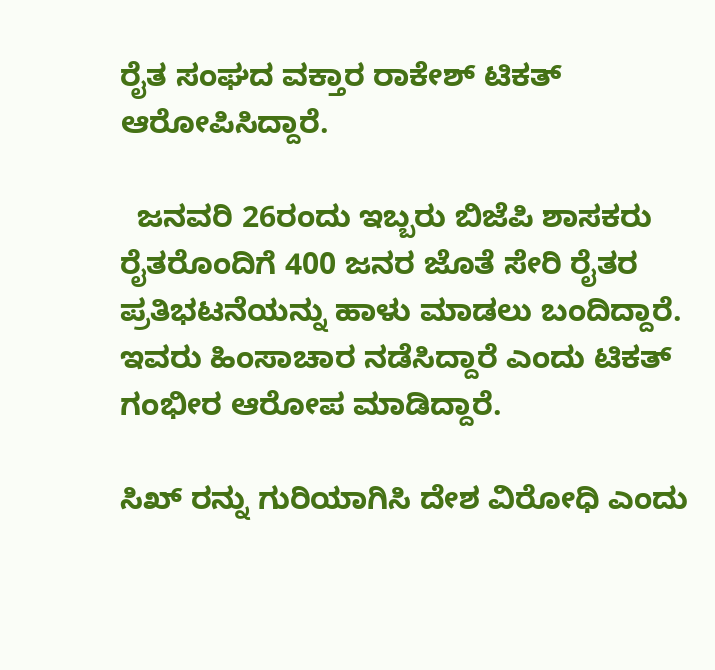ರೈತ ಸಂಘದ ವಕ್ತಾರ ರಾಕೇಶ್ ಟಿಕತ್ ಆರೋಪಿಸಿದ್ದಾರೆ.

  ಜನವರಿ 26ರಂದು ಇಬ್ಬರು ಬಿಜೆಪಿ ಶಾಸಕರು ರೈತರೊಂದಿಗೆ 400 ಜನರ ಜೊತೆ ಸೇರಿ ರೈತರ ಪ್ರತಿಭಟನೆಯನ್ನು ಹಾಳು ಮಾಡಲು ಬಂದಿದ್ದಾರೆ. ಇವರು ಹಿಂಸಾಚಾರ ನಡೆಸಿದ್ದಾರೆ ಎಂದು ಟಿಕತ್ ಗಂಭೀರ ಆರೋಪ ಮಾಡಿದ್ದಾರೆ.

ಸಿಖ್ ರನ್ನು ಗುರಿಯಾಗಿಸಿ ದೇಶ ವಿರೋಧಿ ಎಂದು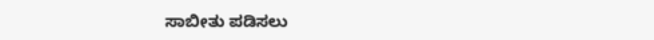ಸಾಬೀತು ಪಡಿಸಲು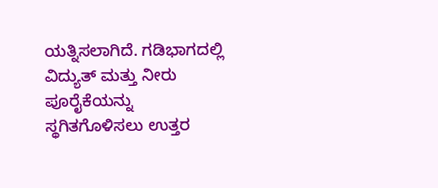ಯತ್ನಿಸಲಾಗಿದೆ. ಗಡಿಭಾಗದಲ್ಲಿ ವಿದ್ಯುತ್ ಮತ್ತು ನೀರು ಪೂರೈಕೆಯನ್ನು ಸ್ಥಗಿತಗೊಳಿಸಲು ಉತ್ತರ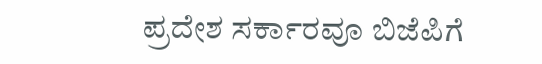ಪ್ರದೇಶ ಸರ್ಕಾರವೂ ಬಿಜೆಪಿಗೆ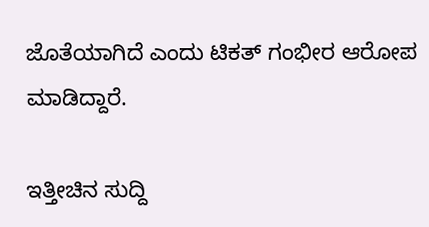ಜೊತೆಯಾಗಿದೆ ಎಂದು ಟಿಕತ್ ಗಂಭೀರ ಆರೋಪ ಮಾಡಿದ್ದಾರೆ.

ಇತ್ತೀಚಿನ ಸುದ್ದಿ